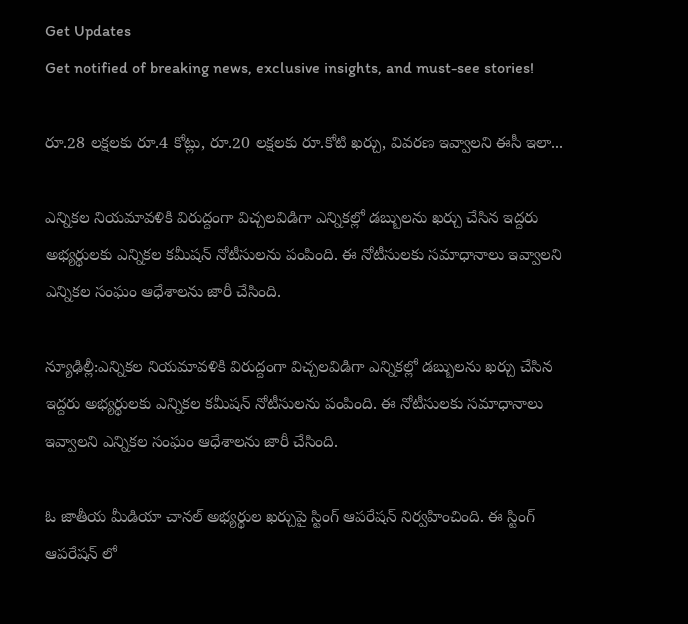Get Updates
Get notified of breaking news, exclusive insights, and must-see stories!

రూ.28 లక్షలకు రూ.4 కోట్లు, రూ.20 లక్షలకు రూ.కోటి ఖర్చు, వివరణ ఇవ్వాలని ఈసీ ఇలా...

ఎన్నికల నియమావళికి విరుద్దంగా విచ్చలవిడిగా ఎన్నికల్లో డబ్బులను ఖర్చు చేసిన ఇద్దరు అభ్యర్థులకు ఎన్నికల కమీషన్ నోటీసులను పంపింది. ఈ నోటీసులకు సమాధానాలు ఇవ్వాలని ఎన్నికల సంఘం ఆధేశాలను జారీ చేసింది.

న్యూఢిల్లీ:ఎన్నికల నియమావళికి విరుద్దంగా విచ్చలవిడిగా ఎన్నికల్లో డబ్బులను ఖర్చు చేసిన ఇద్దరు అభ్యర్థులకు ఎన్నికల కమీషన్ నోటీసులను పంపింది. ఈ నోటీసులకు సమాధానాలు ఇవ్వాలని ఎన్నికల సంఘం ఆధేశాలను జారీ చేసింది.

ఓ జాతీయ మీడియా చానల్ అభ్యర్థుల ఖర్చుపై స్టింగ్ ఆపరేషన్ నిర్వహించింది. ఈ స్టింగ్ ఆపరేషన్ లో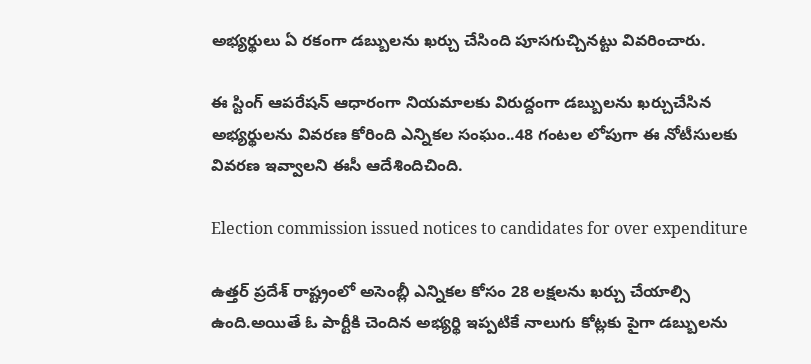అభ్యర్థులు ఏ రకంగా డబ్బులను ఖర్చు చేసింది పూసగుచ్చినట్టు వివరించారు.

ఈ స్టింగ్ ఆపరేషన్ ఆధారంగా నియమాలకు విరుద్దంగా డబ్బులను ఖర్చుచేసిన అభ్యర్థులను వివరణ కోరింది ఎన్నికల సంఘం..48 గంటల లోపుగా ఈ నోటీసులకు వివరణ ఇవ్వాలని ఈసీ ఆదేశిందిచింది.

Election commission issued notices to candidates for over expenditure

ఉత్తర్ ప్రదేశ్ రాష్ట్రంలో అసెంబ్లీ ఎన్నికల కోసం 28 లక్షలను ఖర్చు చేయాల్సి ఉంది.అయితే ఓ పార్టీకి చెందిన అభ్యర్థి ఇప్పటికే నాలుగు కోట్లకు పైగా డబ్బులను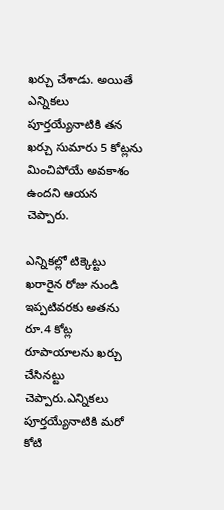ఖర్చు చేశాడు. అయితే ఎన్నికలు పూర్తయ్యేనాటికి తన ఖర్చు సుమారు 5 కోట్లను మించిపోయే అవకాశం ఉందని ఆయన చెప్పారు.

ఎన్నికల్లో టిక్కెట్టు ఖరారైన రోజు నుండి ఇప్పటివరకు అతను రూ.4 కోట్ల రూపాయాలను ఖర్చు చేసినట్టు చెప్పారు.ఎన్నికలు పూర్తయ్యేనాటికి మరో కోటి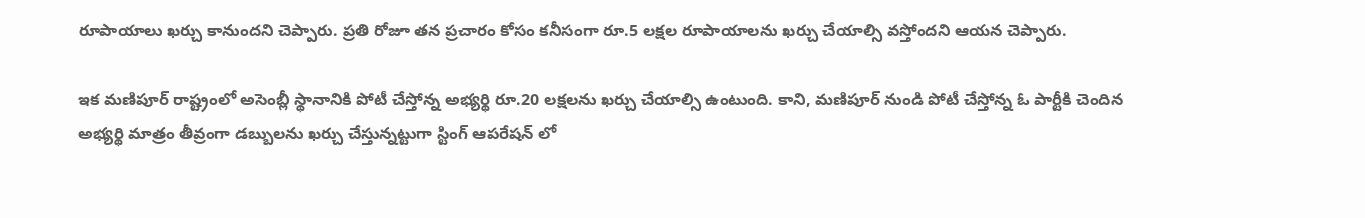రూపాయాలు ఖర్చు కానుందని చెప్పారు. ప్రతి రోజూ తన ప్రచారం కోసం కనీసంగా రూ.5 లక్షల రూపాయాలను ఖర్చు చేయాల్సి వస్తోందని ఆయన చెప్పారు.

ఇక మణిపూర్ రాష్ట్రంలో అసెంబ్లీ స్థానానికి పోటీ చేస్తోన్న అభ్యర్థి రూ.20 లక్షలను ఖర్చు చేయాల్సి ఉంటుంది. కాని, మణిపూర్ నుండి పోటీ చేస్తోన్న ఓ పార్టీకి చెందిన అభ్యర్థి మాత్రం తీవ్రంగా డబ్బులను ఖర్చు చేస్తున్నట్టుగా స్టింగ్ ఆపరేషన్ లో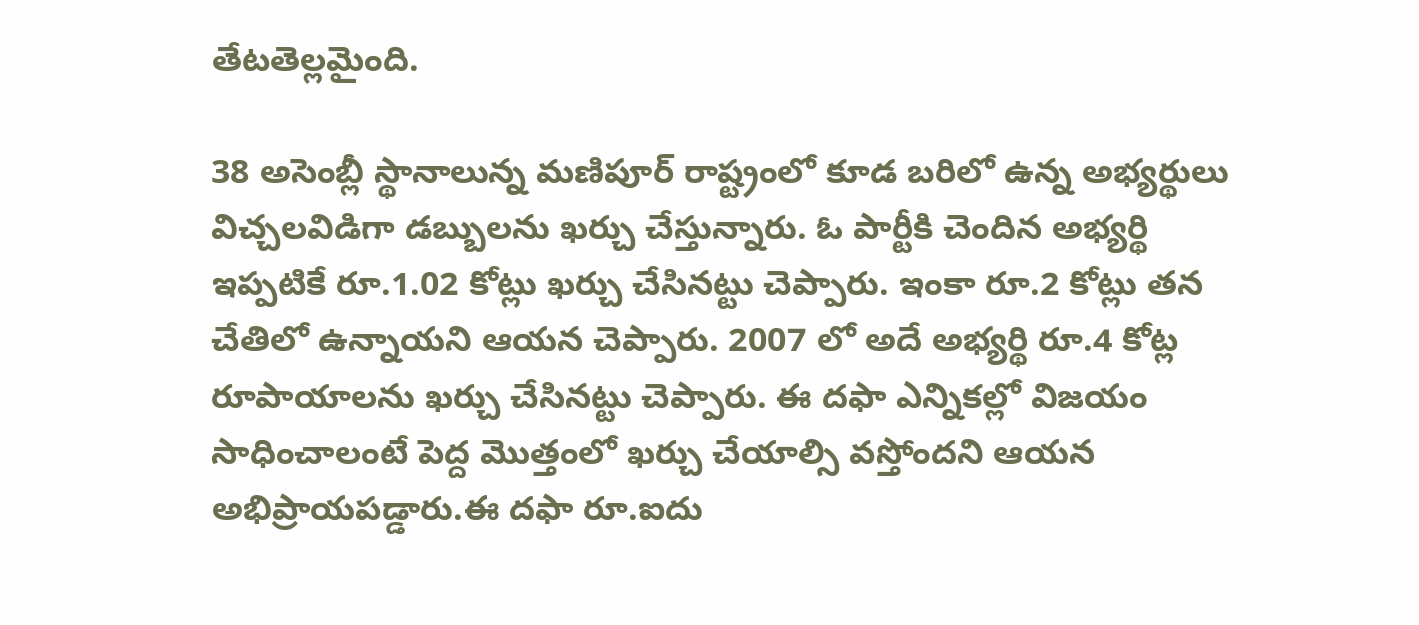తేటతెల్లమైంది.

38 అసెంబ్లీ స్థానాలున్న మణిపూర్ రాష్ట్రంలో కూడ బరిలో ఉన్న అభ్యర్థులు విచ్చలవిడిగా డబ్బులను ఖర్చు చేస్తున్నారు. ఓ పార్టీకి చెందిన అభ్యర్థి ఇప్పటికే రూ.1.02 కోట్లు ఖర్చు చేసినట్టు చెప్పారు. ఇంకా రూ.2 కోట్లు తన చేతిలో ఉన్నాయని ఆయన చెప్పారు. 2007 లో అదే అభ్యర్థి రూ.4 కోట్ల రూపాయాలను ఖర్చు చేసినట్టు చెప్పారు. ఈ దఫా ఎన్నికల్లో విజయం సాధించాలంటే పెద్ద మొత్తంలో ఖర్చు చేయాల్సి వస్తోందని ఆయన అభిప్రాయపడ్డారు.ఈ దఫా రూ.ఐదు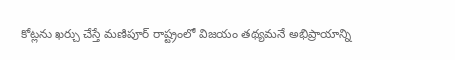కోట్లను ఖర్చు చేస్తే మణిపూర్ రాష్ట్రంలో విజయం తథ్యమనే అభిప్రాయాన్ని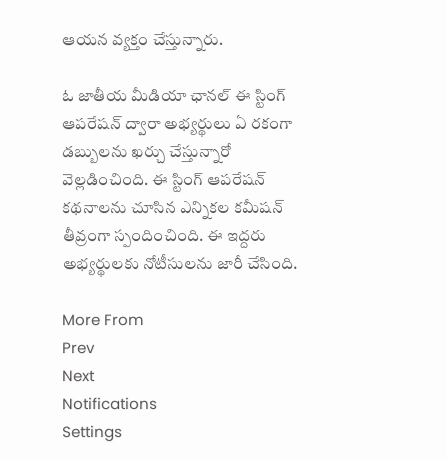ఆయన వ్యక్తం చేస్తున్నారు.

ఓ జాతీయ మీడియా ఛానల్ ఈ స్టింగ్ ఆపరేషన్ ద్వారా అభ్యర్థులు ఏ రకంగా డబ్బులను ఖర్చు చేస్తున్నారో వెల్లడించింది. ఈ స్టింగ్ ఆపరేషన్ కథనాలను చూసిన ఎన్నికల కమీషన్ తీవ్రంగా స్పందించింది. ఈ ఇద్దరు అభ్యర్థులకు నోటీసులను జారీ చేసింది.

More From
Prev
Next
Notifications
Settings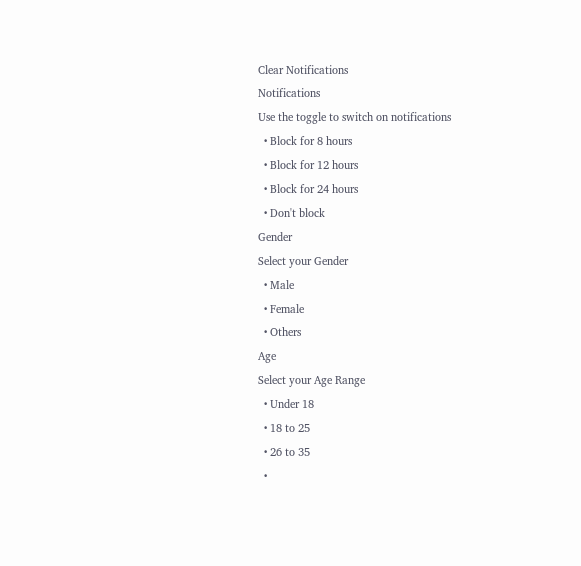Clear Notifications
Notifications
Use the toggle to switch on notifications
  • Block for 8 hours
  • Block for 12 hours
  • Block for 24 hours
  • Don't block
Gender
Select your Gender
  • Male
  • Female
  • Others
Age
Select your Age Range
  • Under 18
  • 18 to 25
  • 26 to 35
  •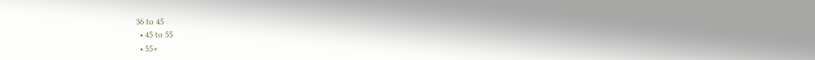36 to 45
  • 45 to 55
  • 55+